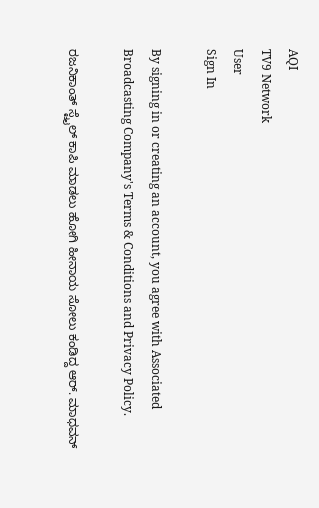AQI
TV9 Network
User
Sign In

By signing in or creating an account, you agree with Associated Broadcasting Company's Terms & Conditions and Privacy Policy.

ರಜನಿಕಾಂತ್ ಸ್ಟೈಲ್ ಕಾಪಿ ಮಾಡಲು ಹೋಗಿ ಹೀನಾಯ ಸೋಲು ಕಂಡಿದ್ದ ಆರ್. ಮಾಧವನ್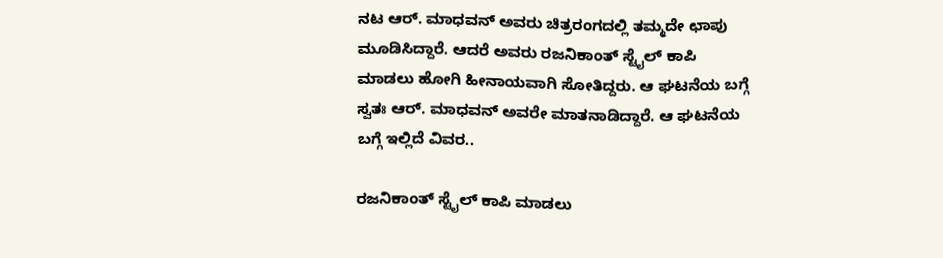ನಟ ಆರ್. ಮಾಧವನ್ ಅವರು ಚಿತ್ರರಂಗದಲ್ಲಿ ತಮ್ಮದೇ ಛಾಪು ಮೂಡಿಸಿದ್ದಾರೆ. ಆದರೆ ಅವರು ರಜನಿಕಾಂತ್ ಸ್ಟೈಲ್ ಕಾಪಿ ಮಾಡಲು ಹೋಗಿ ಹೀನಾಯವಾಗಿ ಸೋತಿದ್ದರು. ಆ ಘಟನೆಯ ಬಗ್ಗೆ ಸ್ವತಃ ಆರ್. ಮಾಧವನ್ ಅವರೇ ಮಾತನಾಡಿದ್ದಾರೆ. ಆ ಘಟನೆಯ ಬಗ್ಗೆ ಇಲ್ಲಿದೆ ವಿವರ..

ರಜನಿಕಾಂತ್ ಸ್ಟೈಲ್ ಕಾಪಿ ಮಾಡಲು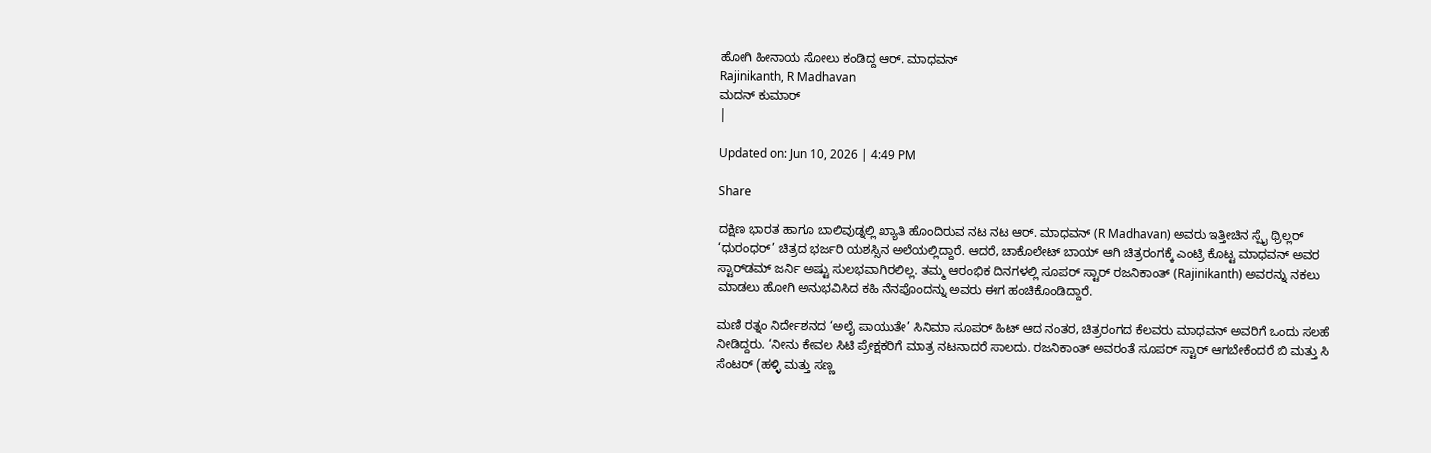ಹೋಗಿ ಹೀನಾಯ ಸೋಲು ಕಂಡಿದ್ದ ಆರ್. ಮಾಧವನ್
Rajinikanth, R Madhavan
ಮದನ್ ಕುಮಾರ್
|

Updated on: Jun 10, 2026 | 4:49 PM

Share

ದಕ್ಷಿಣ ಭಾರತ ಹಾಗೂ ಬಾಲಿವುಡ್ನಲ್ಲಿ ಖ್ಯಾತಿ ಹೊಂದಿರುವ ನಟ ನಟ ಆರ್. ಮಾಧವನ್ (R Madhavan) ಅವರು ಇತ್ತೀಚಿನ ಸ್ಪೈ ಥ್ರಿಲ್ಲರ್ ‘ಧುರಂಧರ್’ ಚಿತ್ರದ ಭರ್ಜರಿ ಯಶಸ್ಸಿನ ಅಲೆಯಲ್ಲಿದ್ದಾರೆ. ಆದರೆ, ಚಾಕೊಲೇಟ್ ಬಾಯ್ ಆಗಿ ಚಿತ್ರರಂಗಕ್ಕೆ ಎಂಟ್ರಿ ಕೊಟ್ಟ ಮಾಧವನ್ ಅವರ ಸ್ಟಾರ್‌ಡಮ್ ಜರ್ನಿ ಅಷ್ಟು ಸುಲಭವಾಗಿರಲಿಲ್ಲ. ತಮ್ಮ ಆರಂಭಿಕ ದಿನಗಳಲ್ಲಿ ಸೂಪರ್ ಸ್ಟಾರ್ ರಜನಿಕಾಂತ್ (Rajinikanth) ಅವರನ್ನು ನಕಲು ಮಾಡಲು ಹೋಗಿ ಅನುಭವಿಸಿದ ಕಹಿ ನೆನಪೊಂದನ್ನು ಅವರು ಈಗ ಹಂಚಿಕೊಂಡಿದ್ದಾರೆ.

ಮಣಿ ರತ್ನಂ ನಿರ್ದೇಶನದ ‘ಅಲೈ ಪಾಯುತೇ’ ಸಿನಿಮಾ ಸೂಪರ್ ಹಿಟ್ ಆದ ನಂತರ, ಚಿತ್ರರಂಗದ ಕೆಲವರು ಮಾಧವನ್ ಅವರಿಗೆ ಒಂದು ಸಲಹೆ ನೀಡಿದ್ದರು. ‘ನೀನು ಕೇವಲ ಸಿಟಿ ಪ್ರೇಕ್ಷಕರಿಗೆ ಮಾತ್ರ ನಟನಾದರೆ ಸಾಲದು. ರಜನಿಕಾಂತ್ ಅವರಂತೆ ಸೂಪರ್ ಸ್ಟಾರ್ ಆಗಬೇಕೆಂದರೆ ಬಿ ಮತ್ತು ಸಿ ಸೆಂಟರ್ (ಹಳ್ಳಿ ಮತ್ತು ಸಣ್ಣ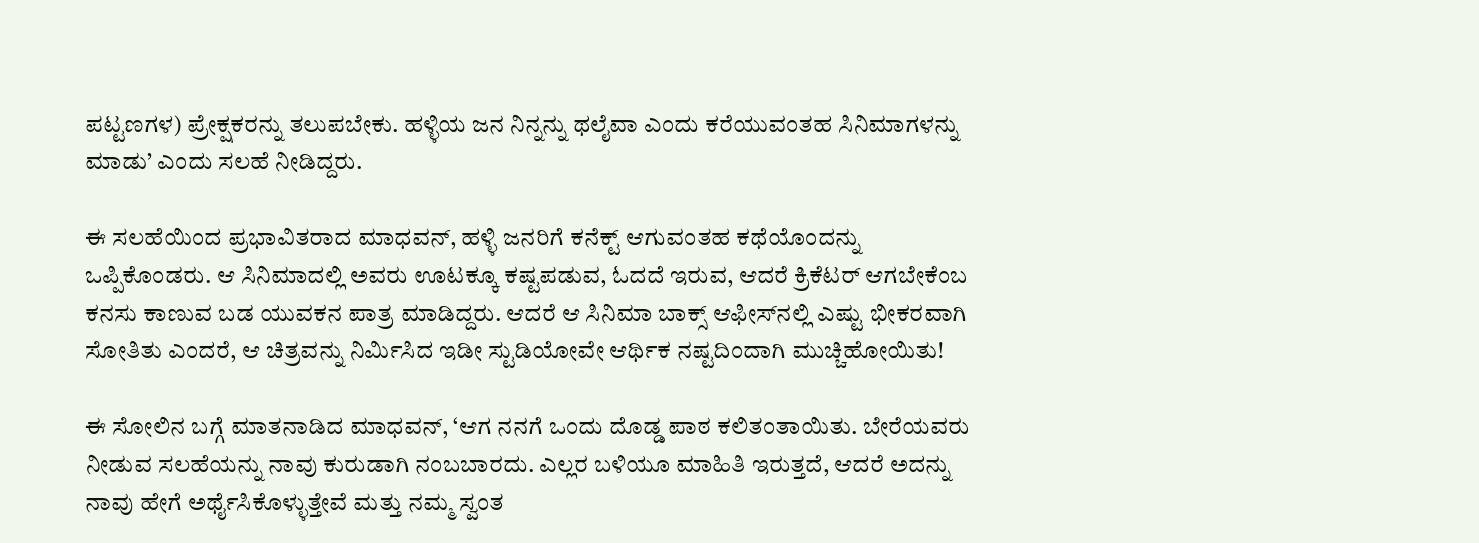ಪಟ್ಟಣಗಳ) ಪ್ರೇಕ್ಷಕರನ್ನು ತಲುಪಬೇಕು. ಹಳ್ಳಿಯ ಜನ ನಿನ್ನನ್ನು ಥಲೈವಾ ಎಂದು ಕರೆಯುವಂತಹ ಸಿನಿಮಾಗಳನ್ನು ಮಾಡು’ ಎಂದು ಸಲಹೆ ನೀಡಿದ್ದರು.

ಈ ಸಲಹೆಯಿಂದ ಪ್ರಭಾವಿತರಾದ ಮಾಧವನ್, ಹಳ್ಳಿ ಜನರಿಗೆ ಕನೆಕ್ಟ್ ಆಗುವಂತಹ ಕಥೆಯೊಂದನ್ನು ಒಪ್ಪಿಕೊಂಡರು. ಆ ಸಿನಿಮಾದಲ್ಲಿ ಅವರು ಊಟಕ್ಕೂ ಕಷ್ಟಪಡುವ, ಓದದೆ ಇರುವ, ಆದರೆ ಕ್ರಿಕೆಟರ್ ಆಗಬೇಕೆಂಬ ಕನಸು ಕಾಣುವ ಬಡ ಯುವಕನ ಪಾತ್ರ ಮಾಡಿದ್ದರು. ಆದರೆ ಆ ಸಿನಿಮಾ ಬಾಕ್ಸ್ ಆಫೀಸ್‌ನಲ್ಲಿ ಎಷ್ಟು ಭೀಕರವಾಗಿ ಸೋತಿತು ಎಂದರೆ, ಆ ಚಿತ್ರವನ್ನು ನಿರ್ಮಿಸಿದ ಇಡೀ ಸ್ಟುಡಿಯೋವೇ ಆರ್ಥಿಕ ನಷ್ಟದಿಂದಾಗಿ ಮುಚ್ಚಿಹೋಯಿತು!

ಈ ಸೋಲಿನ ಬಗ್ಗೆ ಮಾತನಾಡಿದ ಮಾಧವನ್, ‘ಆಗ ನನಗೆ ಒಂದು ದೊಡ್ಡ ಪಾಠ ಕಲಿತಂತಾಯಿತು. ಬೇರೆಯವರು ನೀಡುವ ಸಲಹೆಯನ್ನು ನಾವು ಕುರುಡಾಗಿ ನಂಬಬಾರದು. ಎಲ್ಲರ ಬಳಿಯೂ ಮಾಹಿತಿ ಇರುತ್ತದೆ, ಆದರೆ ಅದನ್ನು ನಾವು ಹೇಗೆ ಅರ್ಥೈಸಿಕೊಳ್ಳುತ್ತೇವೆ ಮತ್ತು ನಮ್ಮ ಸ್ವಂತ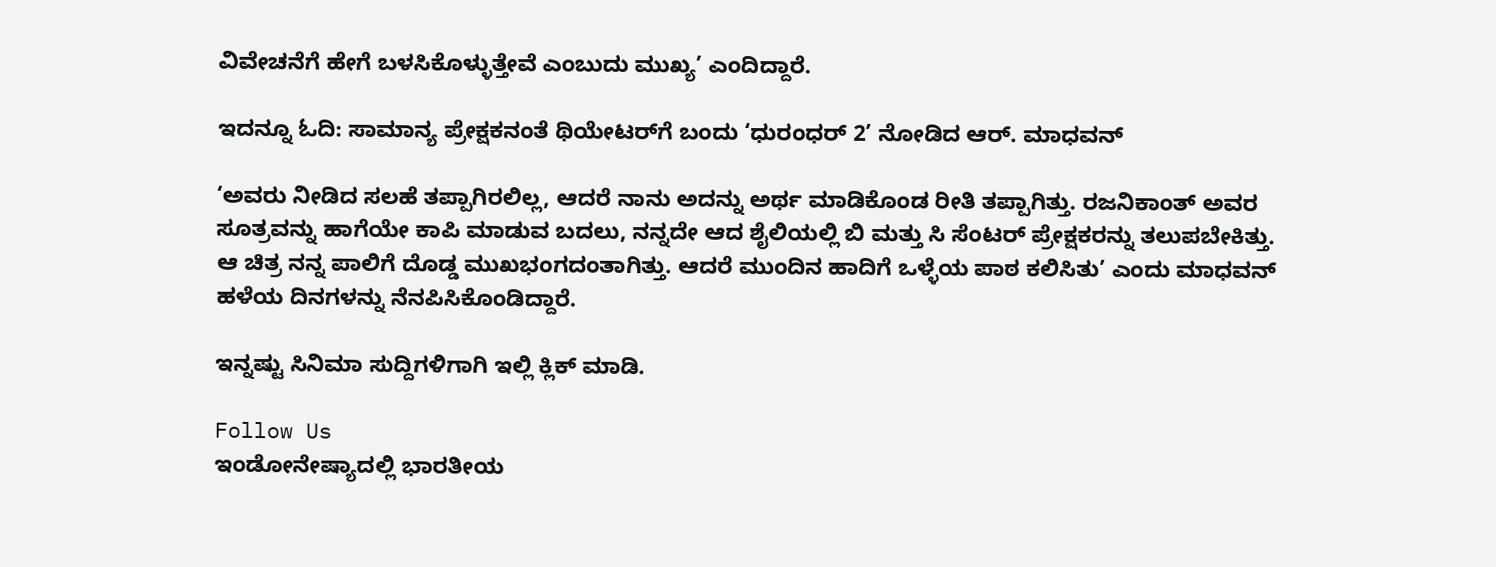ವಿವೇಚನೆಗೆ ಹೇಗೆ ಬಳಸಿಕೊಳ್ಳುತ್ತೇವೆ ಎಂಬುದು ಮುಖ್ಯ’ ಎಂದಿದ್ದಾರೆ.

ಇದನ್ನೂ ಓದಿ: ಸಾಮಾನ್ಯ ಪ್ರೇಕ್ಷಕನಂತೆ ಥಿಯೇಟರ್‌ಗೆ ಬಂದು ‘ಧುರಂಧರ್ 2’ ನೋಡಿದ ಆರ್. ಮಾಧವನ್

‘ಅವರು ನೀಡಿದ ಸಲಹೆ ತಪ್ಪಾಗಿರಲಿಲ್ಲ, ಆದರೆ ನಾನು ಅದನ್ನು ಅರ್ಥ ಮಾಡಿಕೊಂಡ ರೀತಿ ತಪ್ಪಾಗಿತ್ತು. ರಜನಿಕಾಂತ್ ಅವರ ಸೂತ್ರವನ್ನು ಹಾಗೆಯೇ ಕಾಪಿ ಮಾಡುವ ಬದಲು, ನನ್ನದೇ ಆದ ಶೈಲಿಯಲ್ಲಿ ಬಿ ಮತ್ತು ಸಿ ಸೆಂಟರ್ ಪ್ರೇಕ್ಷಕರನ್ನು ತಲುಪಬೇಕಿತ್ತು. ಆ ಚಿತ್ರ ನನ್ನ ಪಾಲಿಗೆ ದೊಡ್ಡ ಮುಖಭಂಗದಂತಾಗಿತ್ತು. ಆದರೆ ಮುಂದಿನ ಹಾದಿಗೆ ಒಳ್ಳೆಯ ಪಾಠ ಕಲಿಸಿತು’ ಎಂದು ಮಾಧವನ್ ಹಳೆಯ ದಿನಗಳನ್ನು ನೆನಪಿಸಿಕೊಂಡಿದ್ದಾರೆ.

ಇನ್ನಷ್ಟು ಸಿನಿಮಾ ಸುದ್ದಿಗಳಿಗಾಗಿ ಇಲ್ಲಿ ಕ್ಲಿಕ್ ಮಾಡಿ.

Follow Us
ಇಂಡೋನೇಷ್ಯಾದಲ್ಲಿ ಭಾರತೀಯ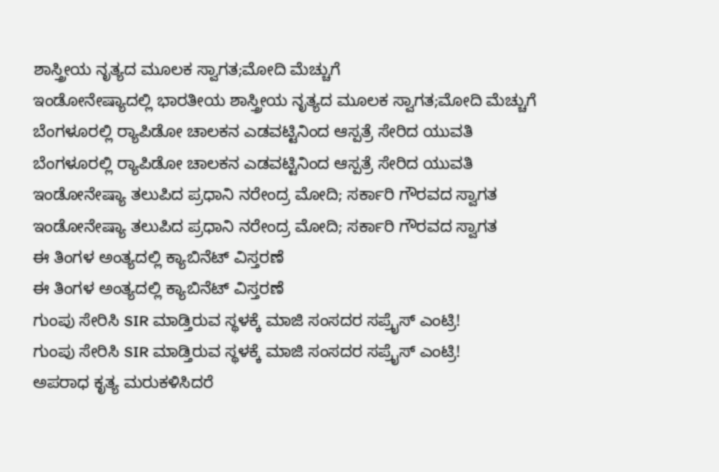ಶಾಸ್ತ್ರೀಯ ನೃತ್ಯದ ಮೂಲಕ ಸ್ವಾಗತ;ಮೋದಿ ಮೆಚ್ಚುಗೆ
ಇಂಡೋನೇಷ್ಯಾದಲ್ಲಿ ಭಾರತೀಯ ಶಾಸ್ತ್ರೀಯ ನೃತ್ಯದ ಮೂಲಕ ಸ್ವಾಗತ;ಮೋದಿ ಮೆಚ್ಚುಗೆ
ಬೆಂಗಳೂರಲ್ಲಿ ರ್‍ಯಾಪಿಡೋ ಚಾಲಕನ ಎಡವಟ್ಟಿನಿಂದ ಆಸ್ಪತ್ರೆ ಸೇರಿದ ಯುವತಿ
ಬೆಂಗಳೂರಲ್ಲಿ ರ್‍ಯಾಪಿಡೋ ಚಾಲಕನ ಎಡವಟ್ಟಿನಿಂದ ಆಸ್ಪತ್ರೆ ಸೇರಿದ ಯುವತಿ
ಇಂಡೋನೇಷ್ಯಾ ತಲುಪಿದ ಪ್ರಧಾನಿ ನರೇಂದ್ರ ಮೋದಿ; ಸರ್ಕಾರಿ ಗೌರವದ ಸ್ವಾಗತ
ಇಂಡೋನೇಷ್ಯಾ ತಲುಪಿದ ಪ್ರಧಾನಿ ನರೇಂದ್ರ ಮೋದಿ; ಸರ್ಕಾರಿ ಗೌರವದ ಸ್ವಾಗತ
ಈ ತಿಂಗಳ ಅಂತ್ಯದಲ್ಲಿ ಕ್ಯಾಬಿನೆಟ್ ವಿಸ್ತರಣೆ
ಈ ತಿಂಗಳ ಅಂತ್ಯದಲ್ಲಿ ಕ್ಯಾಬಿನೆಟ್ ವಿಸ್ತರಣೆ
ಗುಂಪು ಸೇರಿಸಿ SIR ಮಾಡ್ತಿರುವ ಸ್ಥಳಕ್ಕೆ ಮಾಜಿ ಸಂಸದರ ಸಪ್ರೈಸ್ ಎಂಟ್ರಿ!
ಗುಂಪು ಸೇರಿಸಿ SIR ಮಾಡ್ತಿರುವ ಸ್ಥಳಕ್ಕೆ ಮಾಜಿ ಸಂಸದರ ಸಪ್ರೈಸ್ ಎಂಟ್ರಿ!
ಅಪರಾಧ ಕೃತ್ಯ ಮರುಕಳಿಸಿದರೆ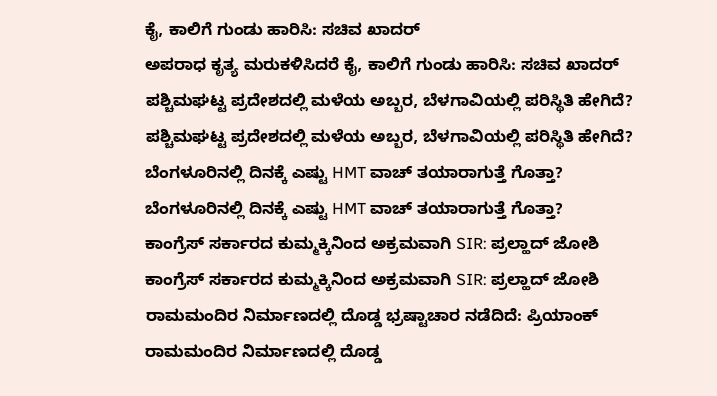ಕೈ, ಕಾಲಿಗೆ ಗುಂಡು ಹಾರಿಸಿ: ಸಚಿವ ಖಾದರ್
ಅಪರಾಧ ಕೃತ್ಯ ಮರುಕಳಿಸಿದರೆ ಕೈ, ಕಾಲಿಗೆ ಗುಂಡು ಹಾರಿಸಿ: ಸಚಿವ ಖಾದರ್
ಪಶ್ಚಿಮಘಟ್ಟ ಪ್ರದೇಶದಲ್ಲಿ ಮಳೆಯ ಅಬ್ಬರ, ಬೆಳಗಾವಿಯಲ್ಲಿ ಪರಿಸ್ಥಿತಿ ಹೇಗಿದೆ?
ಪಶ್ಚಿಮಘಟ್ಟ ಪ್ರದೇಶದಲ್ಲಿ ಮಳೆಯ ಅಬ್ಬರ, ಬೆಳಗಾವಿಯಲ್ಲಿ ಪರಿಸ್ಥಿತಿ ಹೇಗಿದೆ?
ಬೆಂಗಳೂರಿನಲ್ಲಿ ದಿನಕ್ಕೆ ಎಷ್ಟು HMT ವಾಚ್ ತಯಾರಾಗುತ್ತೆ ಗೊತ್ತಾ?
ಬೆಂಗಳೂರಿನಲ್ಲಿ ದಿನಕ್ಕೆ ಎಷ್ಟು HMT ವಾಚ್ ತಯಾರಾಗುತ್ತೆ ಗೊತ್ತಾ?
ಕಾಂಗ್ರೆಸ್ ಸರ್ಕಾರದ ಕುಮ್ಮಕ್ಕಿನಿಂದ ಅಕ್ರಮವಾಗಿ SIR: ಪ್ರಲ್ಹಾದ್ ಜೋಶಿ
ಕಾಂಗ್ರೆಸ್ ಸರ್ಕಾರದ ಕುಮ್ಮಕ್ಕಿನಿಂದ ಅಕ್ರಮವಾಗಿ SIR: ಪ್ರಲ್ಹಾದ್ ಜೋಶಿ
ರಾಮಮಂದಿರ ನಿರ್ಮಾಣದಲ್ಲಿ ದೊಡ್ಡ ಭ್ರಷ್ಟಾಚಾರ ನಡೆದಿದೆ: ಪ್ರಿಯಾಂಕ್
ರಾಮಮಂದಿರ ನಿರ್ಮಾಣದಲ್ಲಿ ದೊಡ್ಡ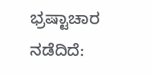ಭ್ರಷ್ಟಾಚಾರ ನಡೆದಿದೆ: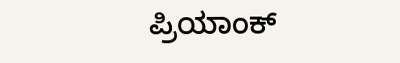ಪ್ರಿಯಾಂಕ್